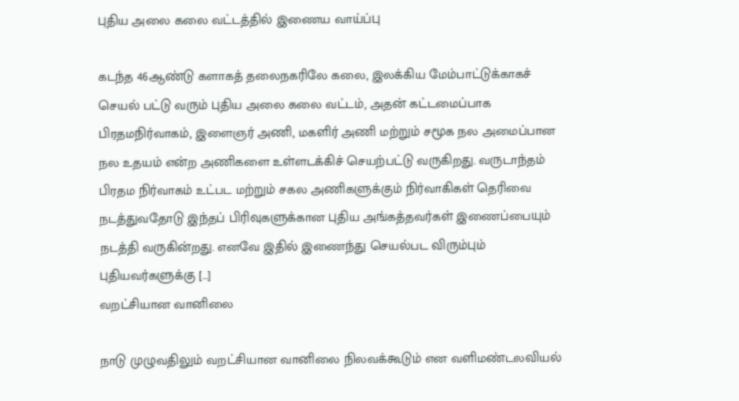புதிய அலை கலை வட்டத்தில் இணைய வாய்ப்பு

கடந்த 46ஆண்டு களாகத் தலைநகரிலே கலை, இலக்கிய மேம்பாட்டுக்காகச் செயல் பட்டு வரும் புதிய அலை கலை வட்டம், அதன் கட்டமைப்பாக பிரதமநிர்வாகம், இளைஞர் அணி, மகளிர் அணி மற்றும் சமூக நல அமைப்பான நல உதயம் என்ற அணிகளை உள்ளடக்கிச் செயற்பட்டு வருகிறது. வருடாந்தம் பிரதம நிர்வாகம் உட்பட மற்றும் சகல அணிகளுக்கும் நிர்வாகிகள் தெரிவை நடத்துவதோடு இந்தப் பிரிவுகளுக்கான புதிய அங்கத்தவர்கள் இணைப்பையும் நடத்தி வருகின்றது. எனவே இதில் இணைந்து செயல்பட விரும்பும் புதியவர்களுக்கு […]
வறட்சியான வானிலை

நாடு முழுவதிலும் வறட்சியான வானிலை நிலவக்கூடும் என வளிமண்டலவியல்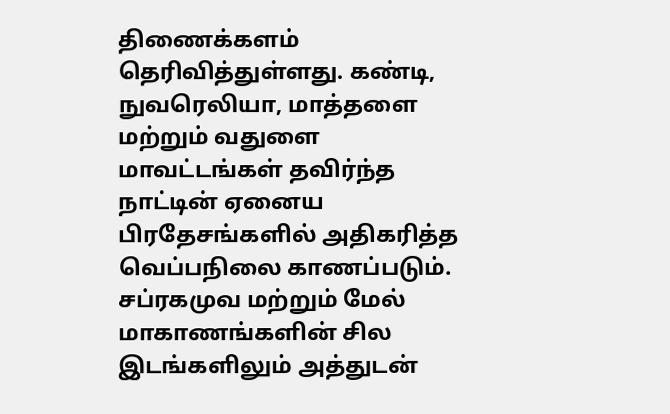திணைக்களம் தெரிவித்துள்ளது. கண்டி, நுவரெலியா, மாத்தளை மற்றும் வதுளை மாவட்டங்கள் தவிர்ந்த நாட்டின் ஏனைய பிரதேசங்களில் அதிகரித்த வெப்பநிலை காணப்படும். சப்ரகமுவ மற்றும் மேல் மாகாணங்களின் சில இடங்களிலும் அத்துடன்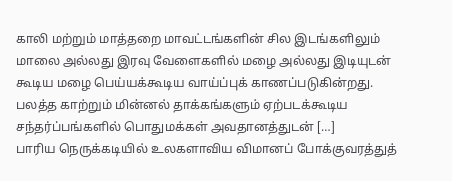காலி மற்றும் மாத்தறை மாவட்டங்களின் சில இடங்களிலும் மாலை அல்லது இரவு வேளைகளில் மழை அல்லது இடியுடன் கூடிய மழை பெய்யக்கூடிய வாய்ப்புக் காணப்படுகின்றது. பலத்த காற்றும் மின்னல் தாக்கங்களும் ஏற்படக்கூடிய சந்தர்ப்பங்களில் பொதுமக்கள் அவதானத்துடன் […]
பாரிய நெருக்கடியில் உலகளாவிய விமானப் போக்குவரத்துத்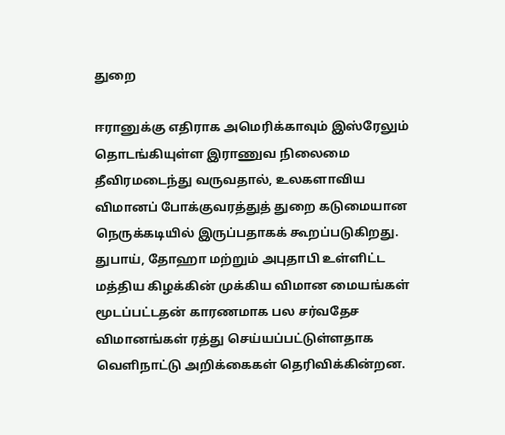துறை

ஈரானுக்கு எதிராக அமெரிக்காவும் இஸ்ரேலும் தொடங்கியுள்ள இராணுவ நிலைமை தீவிரமடைந்து வருவதால், உலகளாவிய விமானப் போக்குவரத்துத் துறை கடுமையான நெருக்கடியில் இருப்பதாகக் கூறப்படுகிறது. துபாய், தோஹா மற்றும் அபுதாபி உள்ளிட்ட மத்திய கிழக்கின் முக்கிய விமான மையங்கள் மூடப்பட்டதன் காரணமாக பல சர்வதேச விமானங்கள் ரத்து செய்யப்பட்டுள்ளதாக வெளிநாட்டு அறிக்கைகள் தெரிவிக்கின்றன.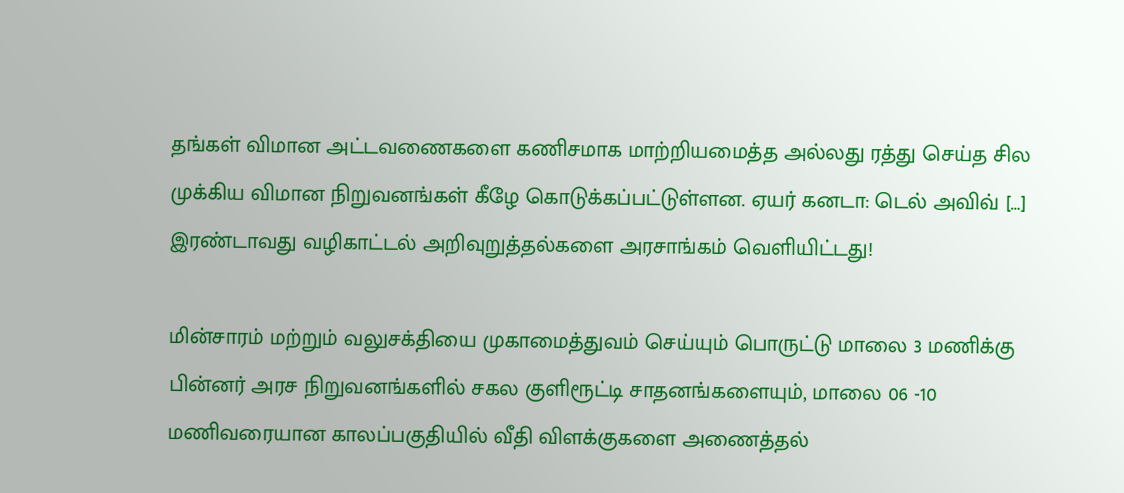தங்கள் விமான அட்டவணைகளை கணிசமாக மாற்றியமைத்த அல்லது ரத்து செய்த சில முக்கிய விமான நிறுவனங்கள் கீழே கொடுக்கப்பட்டுள்ளன. ஏயர் கனடா: டெல் அவிவ் […]
இரண்டாவது வழிகாட்டல் அறிவுறுத்தல்களை அரசாங்கம் வெளியிட்டது!

மின்சாரம் மற்றும் வலுசக்தியை முகாமைத்துவம் செய்யும் பொருட்டு மாலை 3 மணிக்கு பின்னர் அரச நிறுவனங்களில் சகல குளிரூட்டி சாதனங்களையும், மாலை 06 -10 மணிவரையான காலப்பகுதியில் வீதி விளக்குகளை அணைத்தல்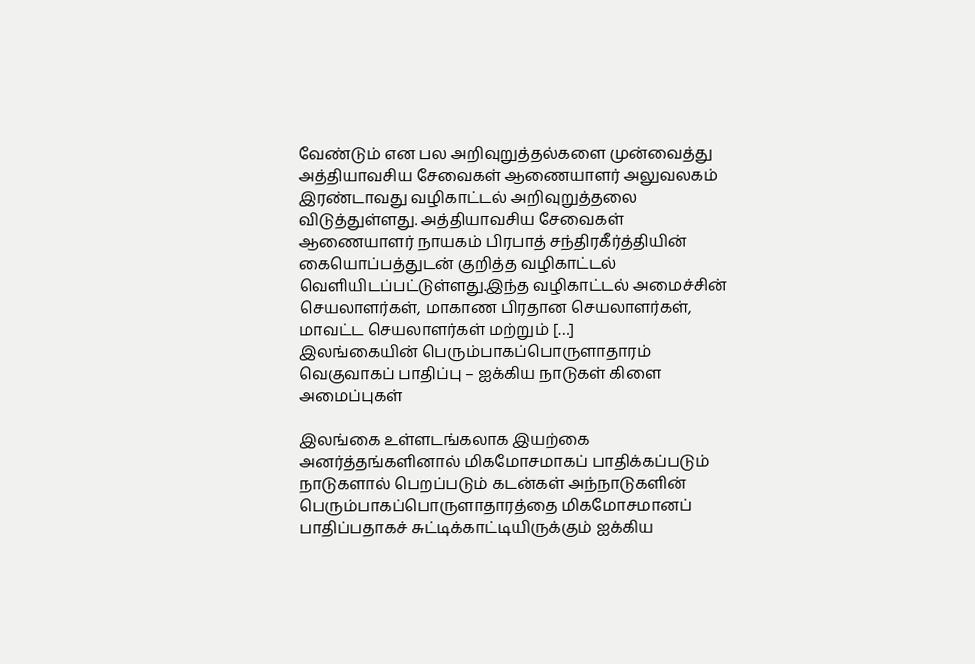வேண்டும் என பல அறிவுறுத்தல்களை முன்வைத்து அத்தியாவசிய சேவைகள் ஆணையாளர் அலுவலகம் இரண்டாவது வழிகாட்டல் அறிவுறுத்தலை விடுத்துள்ளது. அத்தியாவசிய சேவைகள் ஆணையாளர் நாயகம் பிரபாத் சந்திரகீர்த்தியின் கையொப்பத்துடன் குறித்த வழிகாட்டல் வெளியிடப்பட்டுள்ளது.இந்த வழிகாட்டல் அமைச்சின் செயலாளர்கள், மாகாண பிரதான செயலாளர்கள், மாவட்ட செயலாளர்கள் மற்றும் […]
இலங்கையின் பெரும்பாகப்பொருளாதாரம் வெகுவாகப் பாதிப்பு – ஐக்கிய நாடுகள் கிளை அமைப்புகள்

இலங்கை உள்ளடங்கலாக இயற்கை அனர்த்தங்களினால் மிகமோசமாகப் பாதிக்கப்படும் நாடுகளால் பெறப்படும் கடன்கள் அந்நாடுகளின் பெரும்பாகப்பொருளாதாரத்தை மிகமோசமானப் பாதிப்பதாகச் சுட்டிக்காட்டியிருக்கும் ஐக்கிய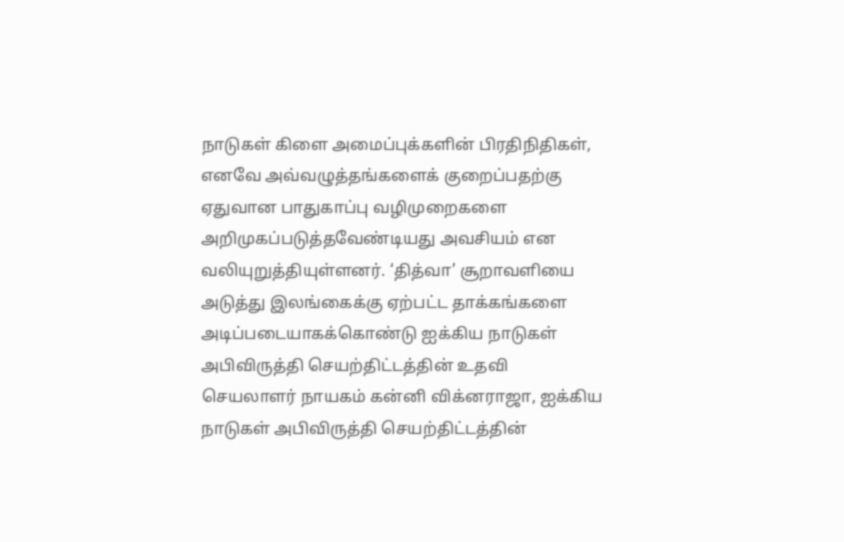நாடுகள் கிளை அமைப்புக்களின் பிரதிநிதிகள், எனவே அவ்வழுத்தங்களைக் குறைப்பதற்கு ஏதுவான பாதுகாப்பு வழிமுறைகளை அறிமுகப்படுத்தவேண்டியது அவசியம் என வலியுறுத்தியுள்ளனர். ‘தித்வா’ சூறாவளியை அடுத்து இலங்கைக்கு ஏற்பட்ட தாக்கங்களை அடிப்படையாகக்கொண்டு ஐக்கிய நாடுகள் அபிவிருத்தி செயற்திட்டத்தின் உதவி செயலாளர் நாயகம் கன்னி விக்னராஜா, ஐக்கிய நாடுகள் அபிவிருத்தி செயற்திட்டத்தின்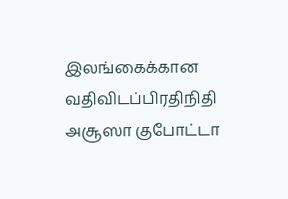இலங்கைக்கான வதிவிடப்பிரதிநிதி அசூஸா குபோட்டா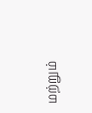மற்றும்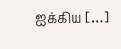ஐக்கிய […]